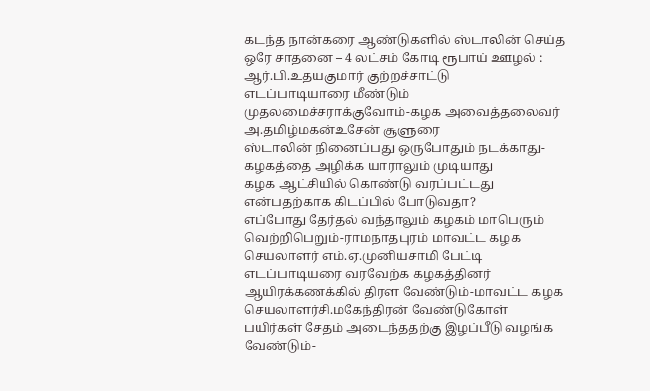கடந்த நான்கரை ஆண்டுகளில் ஸ்டாலின் செய்த ஒரே சாதனை – 4 லட்சம் கோடி ரூபாய் ஊழல் : ஆர்.பி.உதயகுமார் குற்றச்சாட்டு
எடப்பாடியாரை மீண்டும் முதலமைச்சராக்குவோம்-கழக அவைத்தலைவர் அ.தமிழ்மகன்உசேன் சூளுரை
ஸ்டாலின் நினைப்பது ஒருபோதும் நடக்காது-கழகத்தை அழிக்க யாராலும் முடியாது
கழக ஆட்சியில் கொண்டு வரப்பட்டது என்பதற்காக கிடப்பில் போடுவதா?
எப்போது தேர்தல் வந்தாலும் கழகம் மாபெரும் வெற்றிபெறும்-ராமநாதபுரம் மாவட்ட கழக செயலாளர் எம்.ஏ.முனியசாமி பேட்டி
எடப்பாடியரை வரவேற்க கழகத்தினர் ஆயிரக்கணக்கில் திரள வேண்டும்-மாவட்ட கழக செயலாளர்சி.மகேந்திரன் வேண்டுகோள்
பயிர்கள் சேதம் அடைந்ததற்கு இழப்பீடு வழங்க வேண்டும்-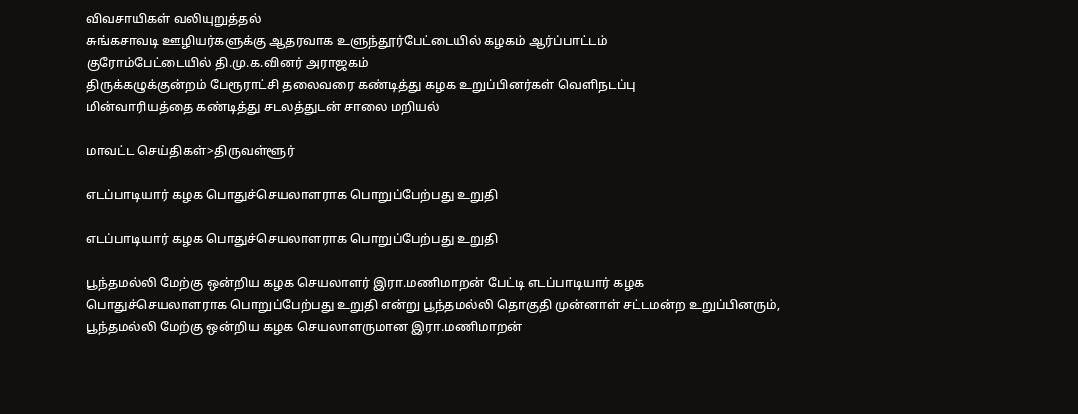விவசாயிகள் வலியுறுத்தல்
சுங்கசாவடி ஊழியர்களுக்கு ஆதரவாக உளுந்தூர்பேட்டையில் கழகம் ஆர்ப்பாட்டம்
குரோம்பேட்டையில் தி.மு.க.வினர் அராஜகம்
திருக்கழுக்குன்றம் பேரூராட்சி தலைவரை கண்டித்து கழக உறுப்பினர்கள் வெளிநடப்பு
மின்வாரியத்தை கண்டித்து சடலத்துடன் சாலை மறியல்

மாவட்ட செய்திகள்>திருவள்ளூர்

எடப்பாடியார் கழக பொதுச்செயலாளராக பொறுப்பேற்பது உறுதி

எடப்பாடியார் கழக பொதுச்செயலாளராக பொறுப்பேற்பது உறுதி

பூந்தமல்லி மேற்கு ஒன்றிய கழக செயலாளர் இரா.மணிமாறன் பேட்டி எடப்பாடியார் கழக பொதுச்செயலாளராக பொறுப்பேற்பது உறுதி என்று பூந்தமல்லி தொகுதி முன்னாள் சட்டமன்ற உறுப்பினரும், பூந்தமல்லி மேற்கு ஒன்றிய கழக செயலாளருமான இரா.மணிமாறன்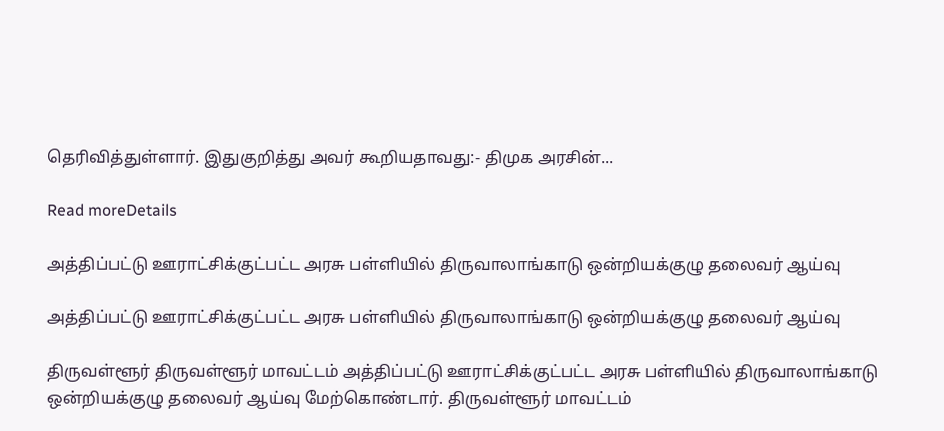தெரிவித்துள்ளார். இதுகுறித்து அவர் கூறியதாவது:- திமுக அரசின்...

Read moreDetails

அத்திப்பட்டு ஊராட்சிக்குட்பட்ட அரசு பள்ளியில் திருவாலாங்காடு ஒன்றியக்குழு தலைவர் ஆய்வு

அத்திப்பட்டு ஊராட்சிக்குட்பட்ட அரசு பள்ளியில் திருவாலாங்காடு ஒன்றியக்குழு தலைவர் ஆய்வு

திருவள்ளூர் திருவள்ளூர் மாவட்டம் அத்திப்பட்டு ஊராட்சிக்குட்பட்ட அரசு பள்ளியில் திருவாலாங்காடு ஒன்றியக்குழு தலைவர் ஆய்வு மேற்கொண்டார். திருவள்ளூர் மாவட்டம்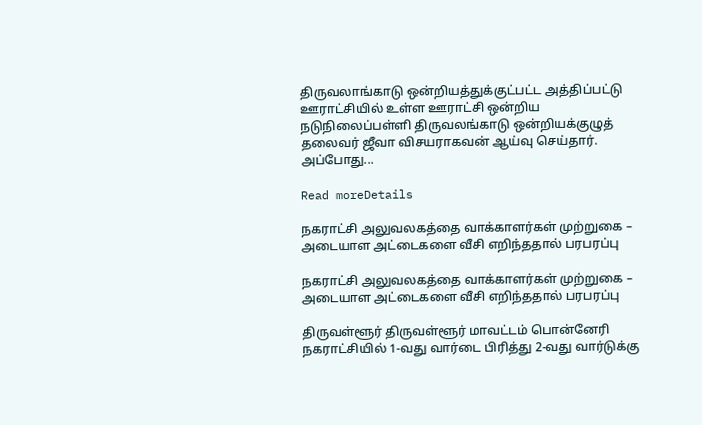திருவலாங்காடு ஒன்றியத்துக்குட்பட்ட அத்திப்பட்டு ஊராட்சியில் உள்ள ஊராட்சி ஒன்றிய நடுநிலைப்பள்ளி திருவலங்காடு ஒன்றியக்குழுத் தலைவர் ஜீவா விசயராகவன் ஆய்வு செய்தார். அப்போது...

Read moreDetails

நகராட்சி அலுவலகத்தை வாக்காளர்கள் முற்றுகை – அடையாள அட்டைகளை வீசி எறிந்ததால் பரபரப்பு

நகராட்சி அலுவலகத்தை வாக்காளர்கள் முற்றுகை – அடையாள அட்டைகளை வீசி எறிந்ததால் பரபரப்பு

திருவள்ளூர் திருவள்ளூர் மாவட்டம் பொன்னேரி நகராட்சியில் 1-வது வார்டை பிரித்து 2-வது வார்டுக்கு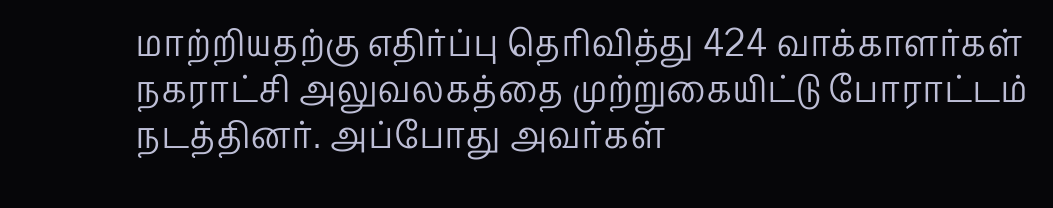மாற்றியதற்கு எதிர்ப்பு தெரிவித்து 424 வாக்காளர்கள் நகராட்சி அலுவலகத்தை முற்றுகையிட்டு போராட்டம் நடத்தினர். அப்போது அவர்கள்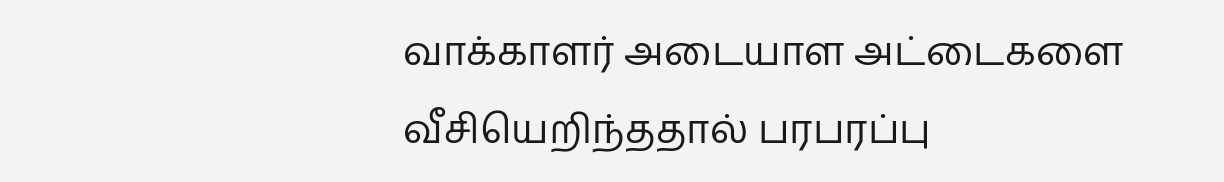வாக்காளர் அடையாள அட்டைகளை வீசியெறிந்ததால் பரபரப்பு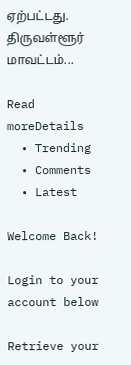ஏற்பட்டது. திருவள்ளூர் மாவட்டம்...

Read moreDetails
  • Trending
  • Comments
  • Latest

Welcome Back!

Login to your account below

Retrieve your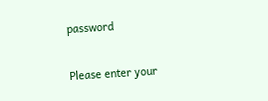password

Please enter your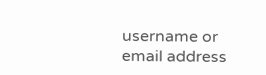username or email address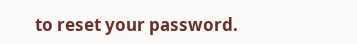to reset your password.